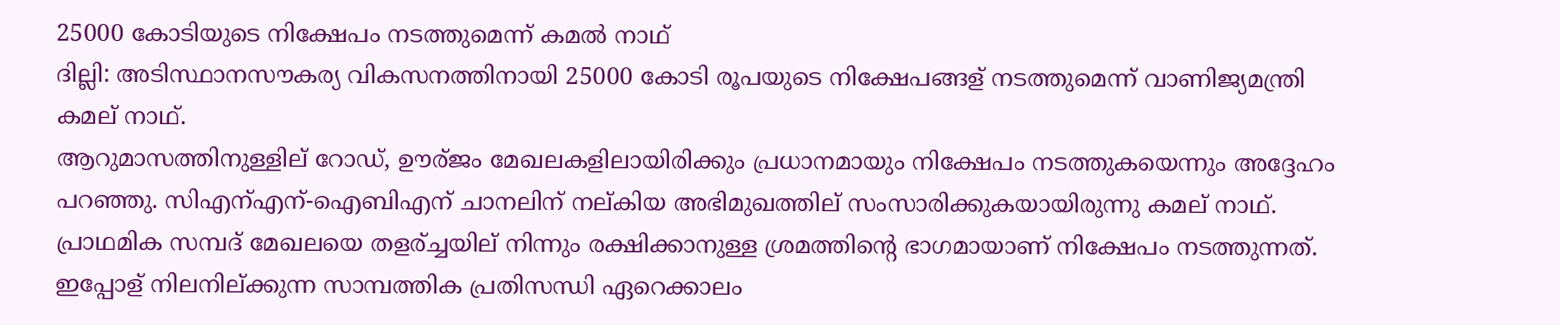25000 കോടിയുടെ നിക്ഷേപം നടത്തുമെന്ന്‌ കമല്‍ നാഥ്‌
ദില്ലി: അടിസ്ഥാനസൗകര്യ വികസനത്തിനായി 25000 കോടി രൂപയുടെ നിക്ഷേപങ്ങള് നടത്തുമെന്ന് വാണിജ്യമന്ത്രി കമല് നാഥ്.
ആറുമാസത്തിനുള്ളില് റോഡ്, ഊര്ജം മേഖലകളിലായിരിക്കും പ്രധാനമായും നിക്ഷേപം നടത്തുകയെന്നും അദ്ദേഹം പറഞ്ഞു. സിഎന്എന്-ഐബിഎന് ചാനലിന് നല്കിയ അഭിമുഖത്തില് സംസാരിക്കുകയായിരുന്നു കമല് നാഥ്.
പ്രാഥമിക സമ്പദ് മേഖലയെ തളര്ച്ചയില് നിന്നും രക്ഷിക്കാനുള്ള ശ്രമത്തിന്റെ ഭാഗമായാണ് നിക്ഷേപം നടത്തുന്നത്. ഇപ്പോള് നിലനില്ക്കുന്ന സാമ്പത്തിക പ്രതിസന്ധി ഏറെക്കാലം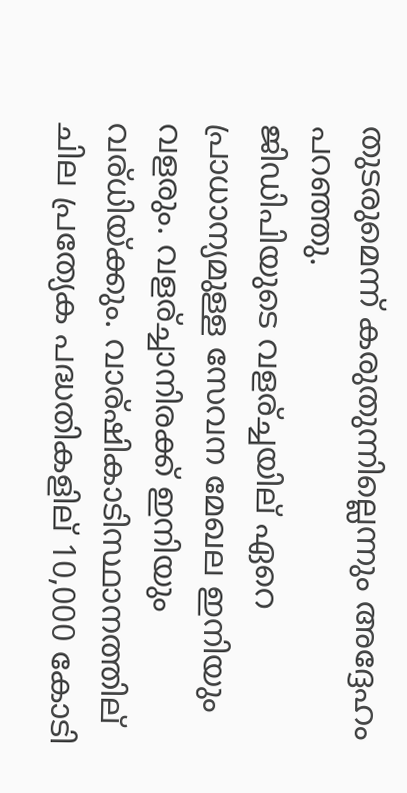തുടരുമെന്ന് കരുതുന്നില്ലെന്നും അദ്ദേഹം പറഞ്ഞു.
ജിഡിപിയുടെ വളര്ച്ചയില് ഏറെ പ്രാധാന്യമുള്ള സേവന മേഖല ഇനിയും വളരും. വളര്ച്ചാനിരക്ക് ഇനിയും വര്ധിയ്ക്കും. വാര്ഷികാടിസ്ഥാനത്തില് ചില പ്രത്യേക പദ്ധതികളില് 10,000 കോടി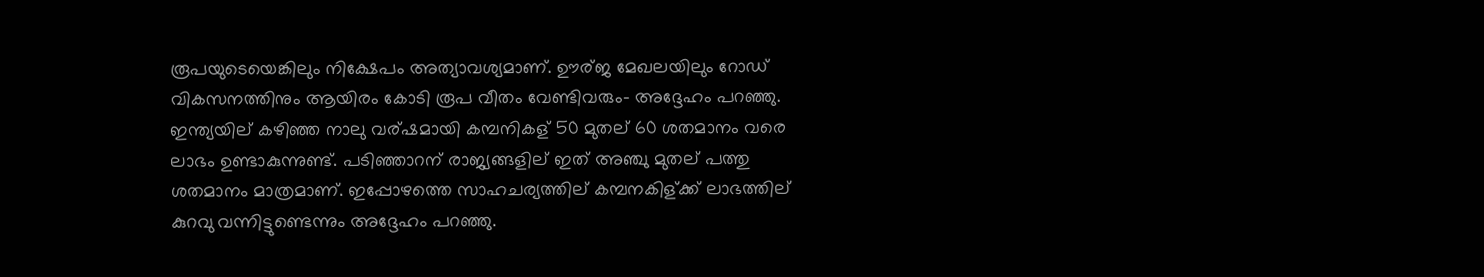രൂപയുടെയെങ്കിലും നിക്ഷേപം അത്യാവശ്യമാണ്. ഊര്ജ മേഖലയിലും റോഡ് വികസനത്തിനും ആയിരം കോടി രൂപ വീതം വേണ്ടിവരും- അദ്ദേഹം പറഞ്ഞു.
ഇന്ത്യയില് കഴിഞ്ഞ നാലു വര്ഷമായി കമ്പനികള് 50 മുതല് 60 ശതമാനം വരെ ലാഭം ഉണ്ടാകുന്നുണ്ട്. പടിഞ്ഞാറന് രാജ്യങ്ങളില് ഇത് അഞ്ചു മുതല് പത്തു ശതമാനം മാത്രമാണ്. ഇപ്പോഴത്തെ സാഹചര്യത്തില് കമ്പനകിള്ക്ക് ലാഭത്തില് കുറവു വന്നിട്ടുണ്ടെന്നും അദ്ദേഹം പറഞ്ഞു.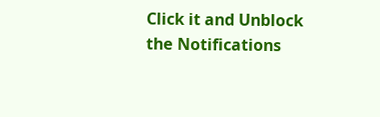Click it and Unblock the Notifications